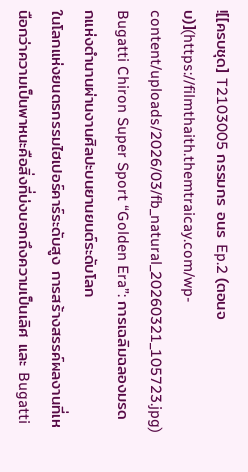![[ครบชุด] T2103005 กรรมกร อนร Ep.2 (ตอนจบ)](https://filmthaith.themtraicay.com/wp-content/uploads/2026/03/fb_natural_20260321_105723.jpg)
Bugatti Chiron Super Sport “Golden Era”: การเฉลิมฉลองมรดกแห่งตำนานผ่านงานศิลปะบนยานยนต์ระดับโลก
ในโลกแห่งยนตรกรรมไฮเปอร์คาร์ระดับสูง การสร้างสรรค์ผลงานที่เหนือกว่าความเป็นพาหนะคือสิ่งที่บ่งบอกถึงความเป็นเลิศ และ Bugatti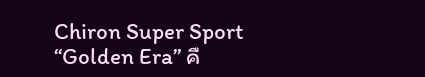Chiron Super Sport “Golden Era” คื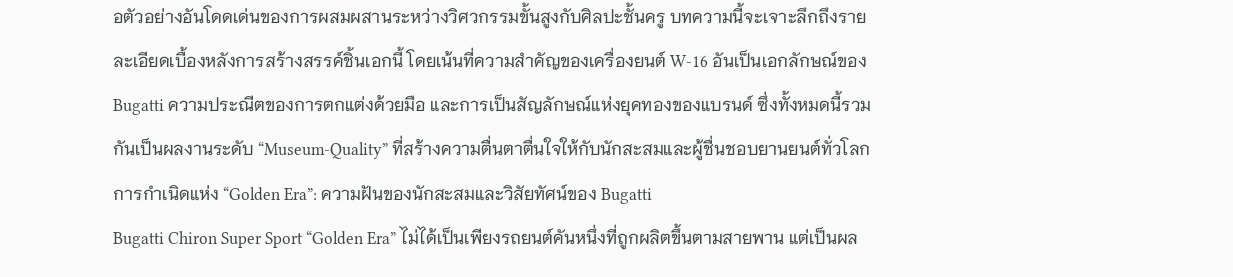อตัวอย่างอันโดดเด่นของการผสมผสานระหว่างวิศวกรรมขั้นสูงกับศิลปะชั้นครู บทความนี้จะเจาะลึกถึงรายละเอียดเบื้องหลังการสร้างสรรค์ชิ้นเอกนี้ โดยเน้นที่ความสำคัญของเครื่องยนต์ W-16 อันเป็นเอกลักษณ์ของ Bugatti ความประณีตของการตกแต่งด้วยมือ และการเป็นสัญลักษณ์แห่งยุคทองของแบรนด์ ซึ่งทั้งหมดนี้รวมกันเป็นผลงานระดับ “Museum-Quality” ที่สร้างความตื่นตาตื่นใจให้กับนักสะสมและผู้ชื่นชอบยานยนต์ทั่วโลก
การกำเนิดแห่ง “Golden Era”: ความฝันของนักสะสมและวิสัยทัศน์ของ Bugatti
Bugatti Chiron Super Sport “Golden Era” ไม่ได้เป็นเพียงรถยนต์คันหนึ่งที่ถูกผลิตขึ้นตามสายพาน แต่เป็นผล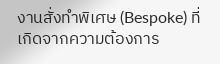งานสั่งทำพิเศษ (Bespoke) ที่เกิดจากความต้องการ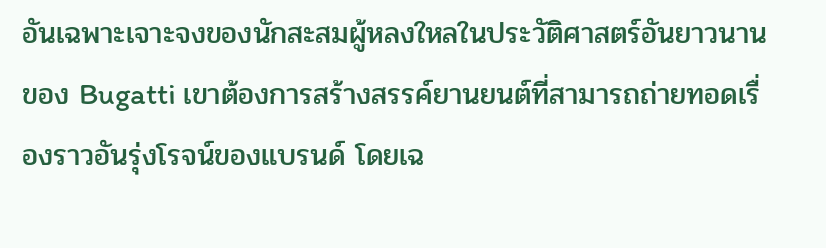อันเฉพาะเจาะจงของนักสะสมผู้หลงใหลในประวัติศาสตร์อันยาวนานของ Bugatti เขาต้องการสร้างสรรค์ยานยนต์ที่สามารถถ่ายทอดเรื่องราวอันรุ่งโรจน์ของแบรนด์ โดยเฉ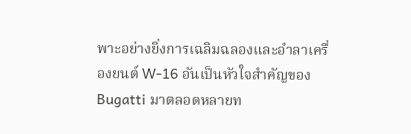พาะอย่างยิ่งการเฉลิมฉลองและอำลาเครื่องยนต์ W-16 อันเป็นหัวใจสำคัญของ Bugatti มาตลอดหลายท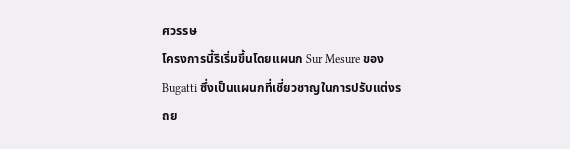ศวรรษ
โครงการนี้ริเริ่มขึ้นโดยแผนก Sur Mesure ของ Bugatti ซึ่งเป็นแผนกที่เชี่ยวชาญในการปรับแต่งรถย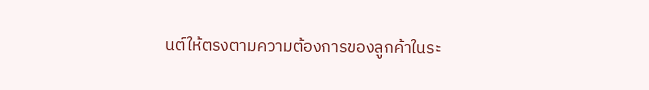นต์ให้ตรงตามความต้องการของลูกค้าในระ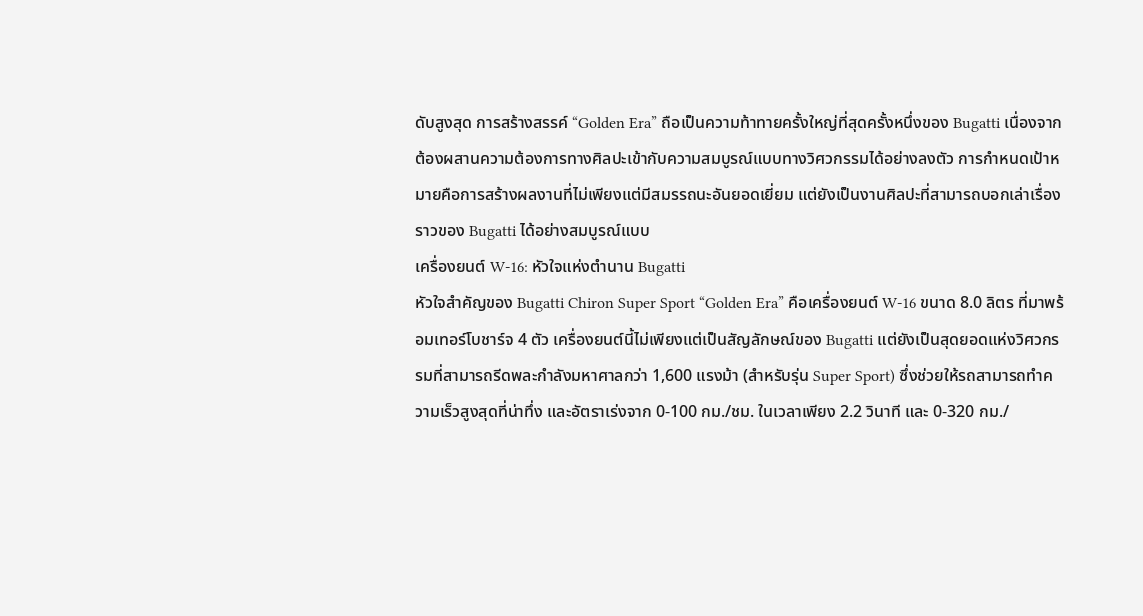ดับสูงสุด การสร้างสรรค์ “Golden Era” ถือเป็นความท้าทายครั้งใหญ่ที่สุดครั้งหนึ่งของ Bugatti เนื่องจากต้องผสานความต้องการทางศิลปะเข้ากับความสมบูรณ์แบบทางวิศวกรรมได้อย่างลงตัว การกำหนดเป้าหมายคือการสร้างผลงานที่ไม่เพียงแต่มีสมรรถนะอันยอดเยี่ยม แต่ยังเป็นงานศิลปะที่สามารถบอกเล่าเรื่องราวของ Bugatti ได้อย่างสมบูรณ์แบบ
เครื่องยนต์ W-16: หัวใจแห่งตำนาน Bugatti
หัวใจสำคัญของ Bugatti Chiron Super Sport “Golden Era” คือเครื่องยนต์ W-16 ขนาด 8.0 ลิตร ที่มาพร้อมเทอร์โบชาร์จ 4 ตัว เครื่องยนต์นี้ไม่เพียงแต่เป็นสัญลักษณ์ของ Bugatti แต่ยังเป็นสุดยอดแห่งวิศวกรรมที่สามารถรีดพละกำลังมหาศาลกว่า 1,600 แรงม้า (สำหรับรุ่น Super Sport) ซึ่งช่วยให้รถสามารถทำความเร็วสูงสุดที่น่าทึ่ง และอัตราเร่งจาก 0-100 กม./ชม. ในเวลาเพียง 2.2 วินาที และ 0-320 กม./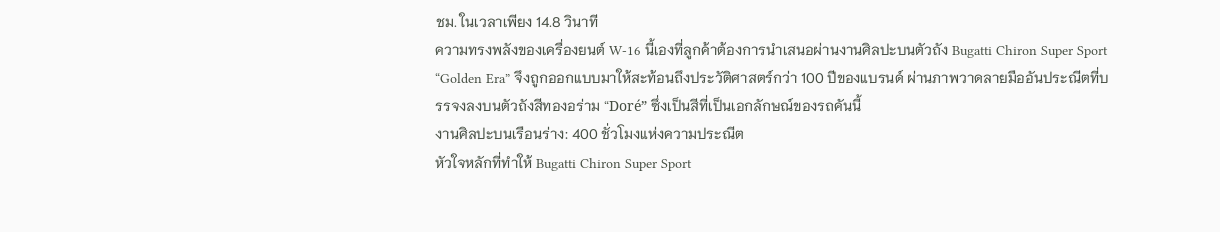ชม. ในเวลาเพียง 14.8 วินาที
ความทรงพลังของเครื่องยนต์ W-16 นี้เองที่ลูกค้าต้องการนำเสนอผ่านงานศิลปะบนตัวถัง Bugatti Chiron Super Sport “Golden Era” จึงถูกออกแบบมาให้สะท้อนถึงประวัติศาสตร์กว่า 100 ปีของแบรนด์ ผ่านภาพวาดลายมืออันประณีตที่บรรจงลงบนตัวถังสีทองอร่าม “Doré” ซึ่งเป็นสีที่เป็นเอกลักษณ์ของรถคันนี้
งานศิลปะบนเรือนร่าง: 400 ชั่วโมงแห่งความประณีต
หัวใจหลักที่ทำให้ Bugatti Chiron Super Sport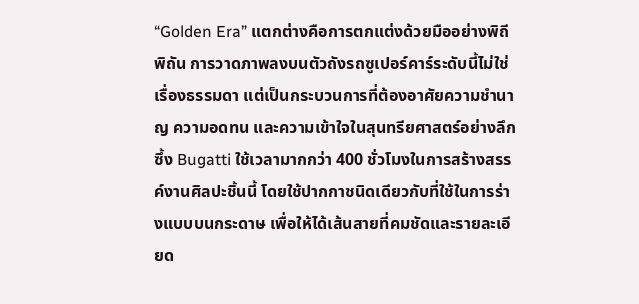“Golden Era” แตกต่างคือการตกแต่งด้วยมืออย่างพิถีพิถัน การวาดภาพลงบนตัวถังรถซูเปอร์คาร์ระดับนี้ไม่ใช่เรื่องธรรมดา แต่เป็นกระบวนการที่ต้องอาศัยความชำนาญ ความอดทน และความเข้าใจในสุนทรียศาสตร์อย่างลึกซึ้ง Bugatti ใช้เวลามากกว่า 400 ชั่วโมงในการสร้างสรรค์งานศิลปะชิ้นนี้ โดยใช้ปากกาชนิดเดียวกับที่ใช้ในการร่างแบบบนกระดาษ เพื่อให้ได้เส้นสายที่คมชัดและรายละเอียด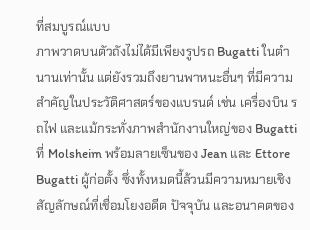ที่สมบูรณ์แบบ
ภาพวาดบนตัวถังไม่ได้มีเพียงรูปรถ Bugatti ในตำนานเท่านั้น แต่ยังรวมถึงยานพาหนะอื่นๆ ที่มีความสำคัญในประวัติศาสตร์ของแบรนด์ เช่น เครื่องบิน รถไฟ และแม้กระทั่งภาพสำนักงานใหญ่ของ Bugatti ที่ Molsheim พร้อมลายเซ็นของ Jean และ Ettore Bugatti ผู้ก่อตั้ง ซึ่งทั้งหมดนี้ล้วนมีความหมายเชิงสัญลักษณ์ที่เชื่อมโยงอดีต ปัจจุบัน และอนาคตของ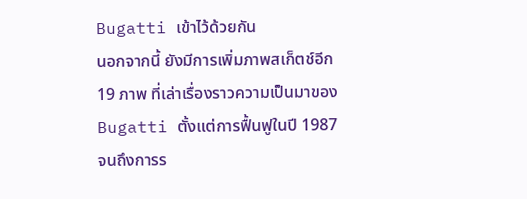Bugatti เข้าไว้ด้วยกัน
นอกจากนี้ ยังมีการเพิ่มภาพสเก็ตช์อีก 19 ภาพ ที่เล่าเรื่องราวความเป็นมาของ Bugatti ตั้งแต่การฟื้นฟูในปี 1987 จนถึงการร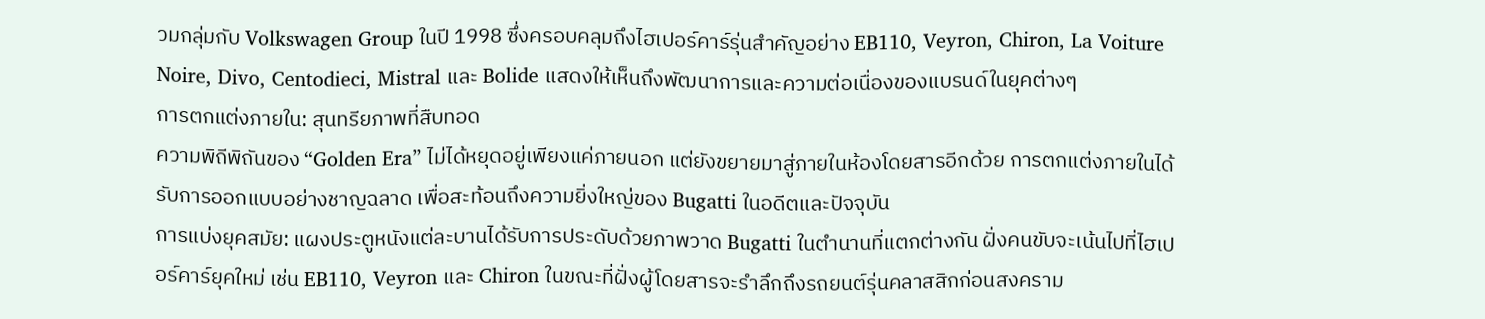วมกลุ่มกับ Volkswagen Group ในปี 1998 ซึ่งครอบคลุมถึงไฮเปอร์คาร์รุ่นสำคัญอย่าง EB110, Veyron, Chiron, La Voiture Noire, Divo, Centodieci, Mistral และ Bolide แสดงให้เห็นถึงพัฒนาการและความต่อเนื่องของแบรนด์ในยุคต่างๆ
การตกแต่งภายใน: สุนทรียภาพที่สืบทอด
ความพิถีพิถันของ “Golden Era” ไม่ได้หยุดอยู่เพียงแค่ภายนอก แต่ยังขยายมาสู่ภายในห้องโดยสารอีกด้วย การตกแต่งภายในได้รับการออกแบบอย่างชาญฉลาด เพื่อสะท้อนถึงความยิ่งใหญ่ของ Bugatti ในอดีตและปัจจุบัน
การแบ่งยุคสมัย: แผงประตูหนังแต่ละบานได้รับการประดับด้วยภาพวาด Bugatti ในตำนานที่แตกต่างกัน ฝั่งคนขับจะเน้นไปที่ไฮเปอร์คาร์ยุคใหม่ เช่น EB110, Veyron และ Chiron ในขณะที่ฝั่งผู้โดยสารจะรำลึกถึงรถยนต์รุ่นคลาสสิกก่อนสงคราม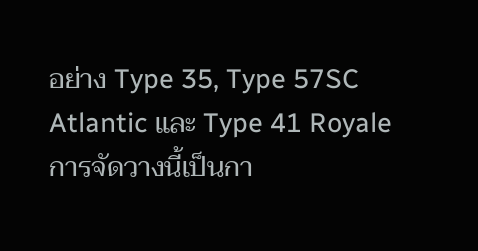อย่าง Type 35, Type 57SC Atlantic และ Type 41 Royale การจัดวางนี้เป็นกา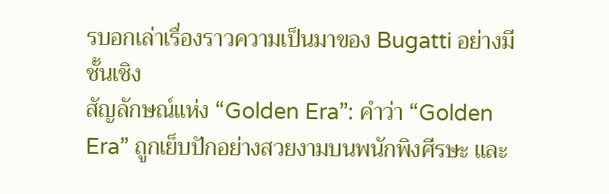รบอกเล่าเรื่องราวความเป็นมาของ Bugatti อย่างมีชั้นเชิง
สัญลักษณ์แห่ง “Golden Era”: คำว่า “Golden Era” ถูกเย็บปักอย่างสวยงามบนพนักพิงศีรษะ และ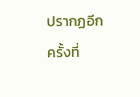ปรากฏอีกครั้งที่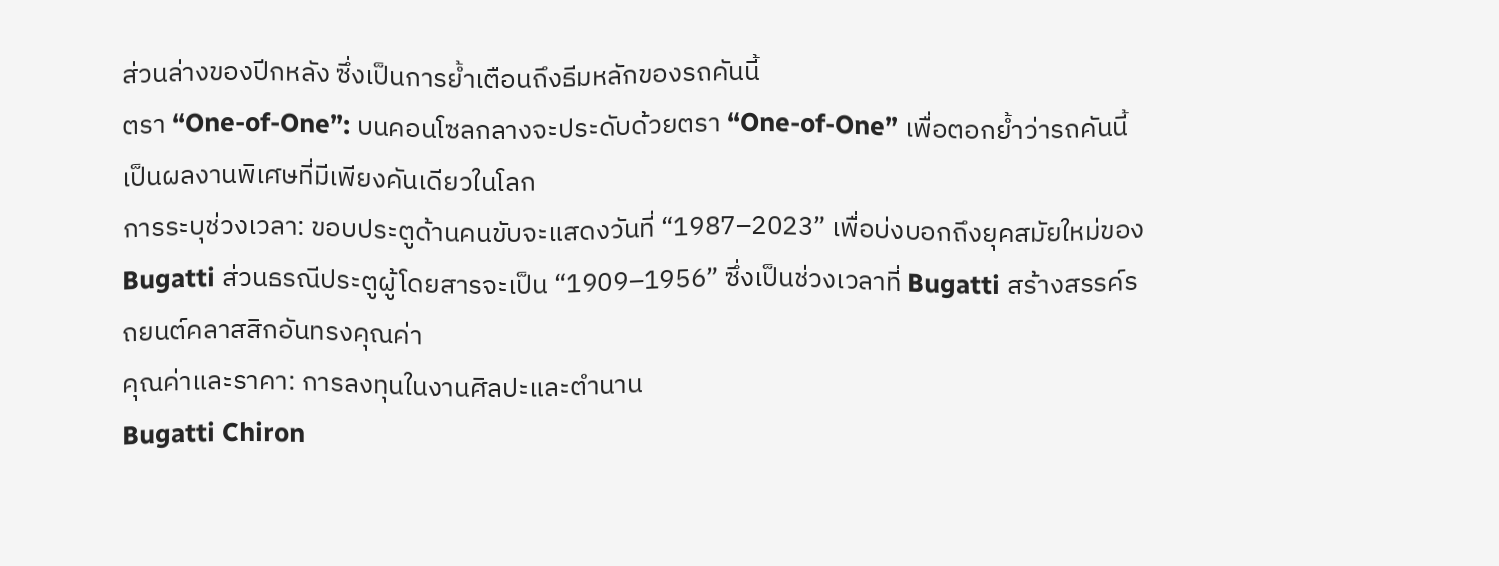ส่วนล่างของปีกหลัง ซึ่งเป็นการย้ำเตือนถึงธีมหลักของรถคันนี้
ตรา “One-of-One”: บนคอนโซลกลางจะประดับด้วยตรา “One-of-One” เพื่อตอกย้ำว่ารถคันนี้เป็นผลงานพิเศษที่มีเพียงคันเดียวในโลก
การระบุช่วงเวลา: ขอบประตูด้านคนขับจะแสดงวันที่ “1987–2023” เพื่อบ่งบอกถึงยุคสมัยใหม่ของ Bugatti ส่วนธรณีประตูผู้โดยสารจะเป็น “1909–1956” ซึ่งเป็นช่วงเวลาที่ Bugatti สร้างสรรค์รถยนต์คลาสสิกอันทรงคุณค่า
คุณค่าและราคา: การลงทุนในงานศิลปะและตำนาน
Bugatti Chiron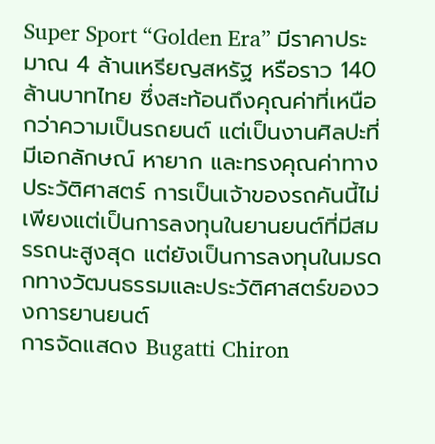Super Sport “Golden Era” มีราคาประมาณ 4 ล้านเหรียญสหรัฐ หรือราว 140 ล้านบาทไทย ซึ่งสะท้อนถึงคุณค่าที่เหนือกว่าความเป็นรถยนต์ แต่เป็นงานศิลปะที่มีเอกลักษณ์ หายาก และทรงคุณค่าทางประวัติศาสตร์ การเป็นเจ้าของรถคันนี้ไม่เพียงแต่เป็นการลงทุนในยานยนต์ที่มีสมรรถนะสูงสุด แต่ยังเป็นการลงทุนในมรดกทางวัฒนธรรมและประวัติศาสตร์ของวงการยานยนต์
การจัดแสดง Bugatti Chiron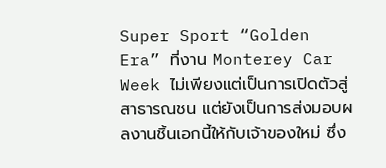Super Sport “Golden Era” ที่งาน Monterey Car Week ไม่เพียงแต่เป็นการเปิดตัวสู่สาธารณชน แต่ยังเป็นการส่งมอบผลงานชิ้นเอกนี้ให้กับเจ้าของใหม่ ซึ่ง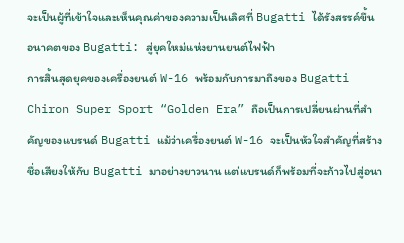จะเป็นผู้ที่เข้าใจและเห็นคุณค่าของความเป็นเลิศที่ Bugatti ได้รังสรรค์ขึ้น
อนาคตของ Bugatti: สู่ยุคใหม่แห่งยานยนต์ไฟฟ้า
การสิ้นสุดยุคของเครื่องยนต์ W-16 พร้อมกับการมาถึงของ Bugatti Chiron Super Sport “Golden Era” ถือเป็นการเปลี่ยนผ่านที่สำคัญของแบรนด์ Bugatti แม้ว่าเครื่องยนต์ W-16 จะเป็นหัวใจสำคัญที่สร้างชื่อเสียงให้กับ Bugatti มาอย่างยาวนาน แต่แบรนด์ก็พร้อมที่จะก้าวไปสู่อนา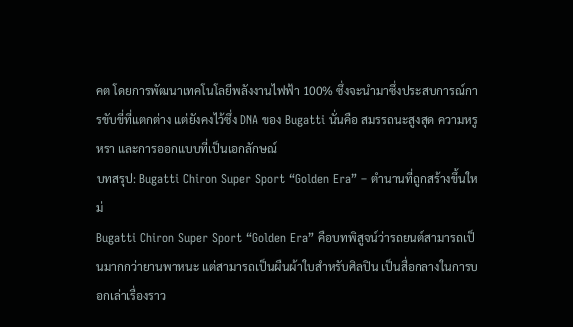คต โดยการพัฒนาเทคโนโลยีพลังงานไฟฟ้า 100% ซึ่งจะนำมาซึ่งประสบการณ์การขับขี่ที่แตกต่าง แต่ยังคงไว้ซึ่ง DNA ของ Bugatti นั่นคือ สมรรถนะสูงสุด ความหรูหรา และการออกแบบที่เป็นเอกลักษณ์
บทสรุป: Bugatti Chiron Super Sport “Golden Era” – ตำนานที่ถูกสร้างขึ้นใหม่
Bugatti Chiron Super Sport “Golden Era” คือบทพิสูจน์ว่ารถยนต์สามารถเป็นมากกว่ายานพาหนะ แต่สามารถเป็นผืนผ้าใบสำหรับศิลปิน เป็นสื่อกลางในการบอกเล่าเรื่องราว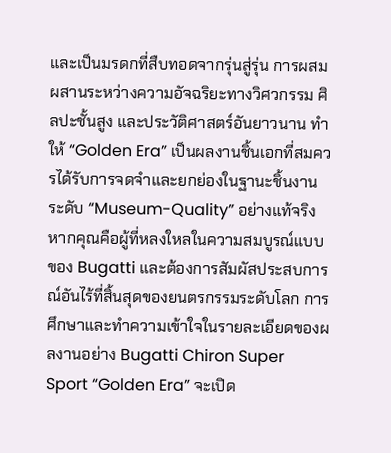และเป็นมรดกที่สืบทอดจากรุ่นสู่รุ่น การผสมผสานระหว่างความอัจฉริยะทางวิศวกรรม ศิลปะชั้นสูง และประวัติศาสตร์อันยาวนาน ทำให้ “Golden Era” เป็นผลงานชิ้นเอกที่สมควรได้รับการจดจำและยกย่องในฐานะชิ้นงานระดับ “Museum-Quality” อย่างแท้จริง
หากคุณคือผู้ที่หลงใหลในความสมบูรณ์แบบของ Bugatti และต้องการสัมผัสประสบการณ์อันไร้ที่สิ้นสุดของยนตรกรรมระดับโลก การศึกษาและทำความเข้าใจในรายละเอียดของผลงานอย่าง Bugatti Chiron Super Sport “Golden Era” จะเปิด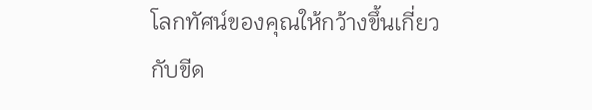โลกทัศน์ของคุณให้กว้างขึ้นเกี่ยวกับขีด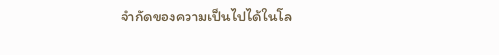จำกัดของความเป็นไปได้ในโล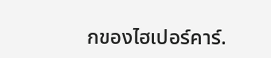กของไฮเปอร์คาร์.